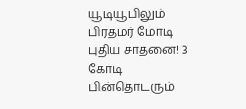யூடியூபிலும் பிரதமர் மோடி புதிய சாதனை! 3 கோடி பின்தொடரும்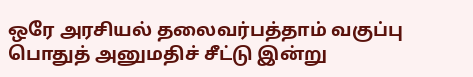ஒரே அரசியல் தலைவர்பத்தாம் வகுப்பு பொதுத் அனுமதிச் சீட்டு இன்று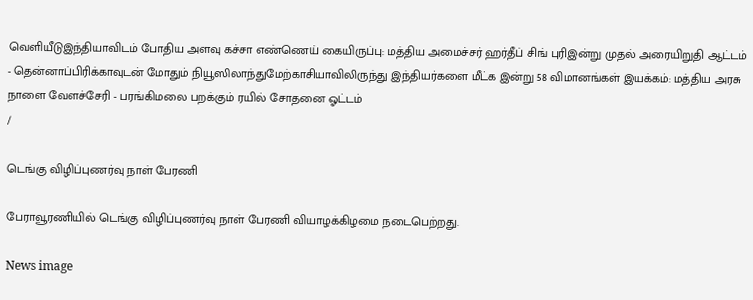வெளியீடுஇந்தியாவிடம் போதிய அளவு கச்சா எண்ணெய் கையிருப்பு: மத்திய அமைச்சர் ஹர்தீப் சிங் புரிஇன்று முதல் அரையிறுதி ஆட்டம் - தென்னாப்பிரிக்காவுடன் மோதும் நியூஸிலாந்துமேற்காசியாவிலிருந்து இந்தியர்களை மீட்க இன்று 58 விமானங்கள் இயக்கம்: மத்திய அரசு நாளை வேளச்சேரி - பரங்கிமலை பறக்கும் ரயில் சோதனை ஓட்டம்
/

டெங்கு விழிப்புணர்வு நாள் பேரணி

பேராவூரணியில் டெங்கு விழிப்புணர்வு நாள் பேரணி வியாழக்கிழமை நடைபெற்றது.

News image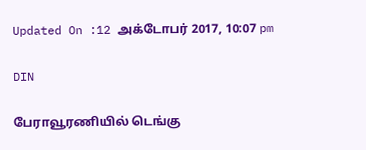Updated On :12 அக்டோபர் 2017, 10:07 pm

DIN

பேராவூரணியில் டெங்கு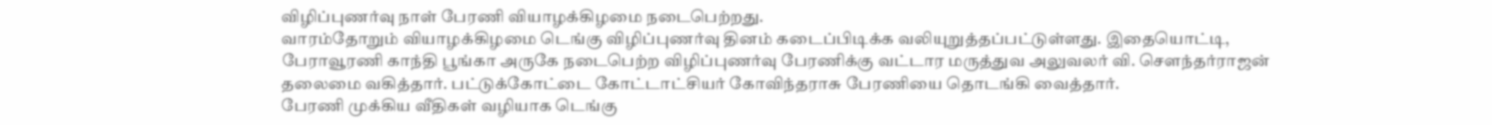விழிப்புணர்வு நாள் பேரணி வியாழக்கிழமை நடைபெற்றது.
வாரம்தோறும் வியாழக்கிழமை டெங்கு விழிப்புணர்வு தினம் கடைப்பிடிக்க வலியுறுத்தப்பட்டுள்ளது. இதையொட்டி, பேராவூரணி காந்தி பூங்கா அருகே நடைபெற்ற விழிப்புணர்வு பேரணிக்கு வட்டார மருத்துவ அலுவலர் வி. செளந்தர்ராஜன் தலைமை வகித்தார். பட்டுக்கோட்டை கோட்டாட்சியர் கோவிந்தராசு பேரணியை தொடங்கி வைத்தார்.
பேரணி முக்கிய வீதிகள் வழியாக டெங்கு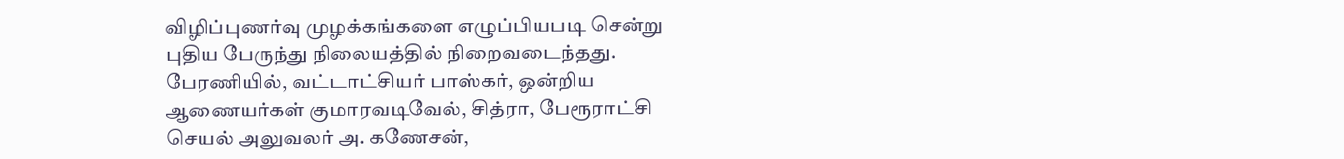விழிப்புணர்வு முழக்கங்களை எழுப்பியபடி சென்று புதிய பேருந்து நிலையத்தில் நிறைவடைந்தது. பேரணியில், வட்டாட்சியர் பாஸ்கர், ஒன்றிய ஆணையர்கள் குமாரவடிவேல், சித்ரா, பேரூராட்சி செயல் அலுவலர் அ. கணேசன்,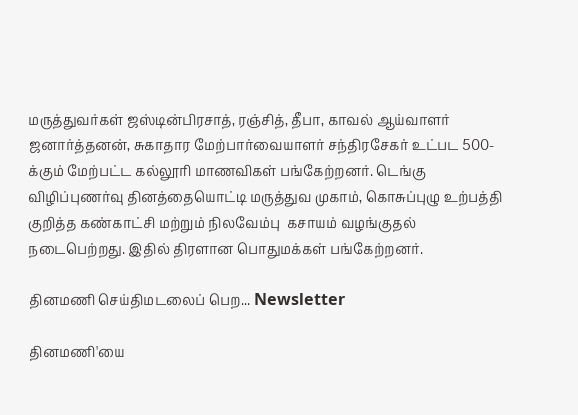மருத்துவர்கள் ஜஸ்டின்பிரசாத், ரஞ்சித், தீபா, காவல் ஆய்வாளர் ஜனார்த்தனன், சுகாதார மேற்பார்வையாளர் சந்திரசேகர் உட்பட 500-க்கும் மேற்பட்ட கல்லூரி மாணவிகள் பங்கேற்றனர். டெங்கு விழிப்புணர்வு தினத்தையொட்டி மருத்துவ முகாம், கொசுப்புழு உற்பத்தி குறித்த கண்காட்சி மற்றும் நிலவேம்பு  கசாயம் வழங்குதல் நடைபெற்றது. இதில் திரளான பொதுமக்கள் பங்கேற்றனர்.

தினமணி செய்திமடலைப் பெற... Newsletter

தினமணி'யை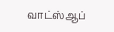வாட்ஸ்ஆப்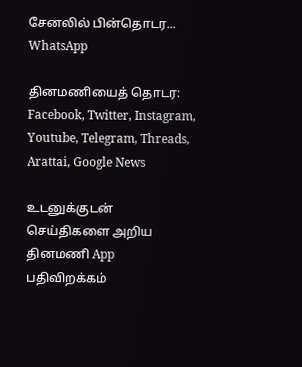சேனலில் பின்தொடர... WhatsApp

தினமணியைத் தொடர: Facebook, Twitter, Instagram, Youtube, Telegram, Threads, Arattai, Google News

உடனுக்குடன் செய்திகளை அறிய தினமணி App பதிவிறக்கம்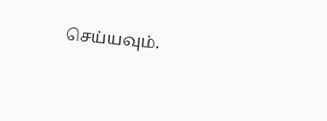செய்யவும்.